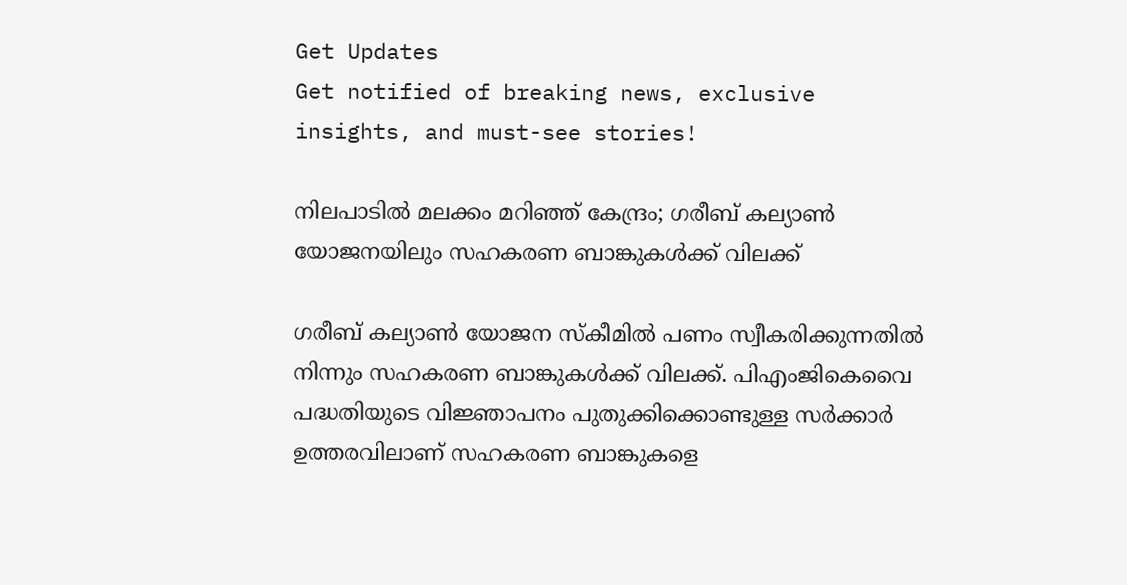Get Updates
Get notified of breaking news, exclusive insights, and must-see stories!

നിലപാടില്‍ മലക്കം മറിഞ്ഞ് കേന്ദ്രം; ഗരീബ് കല്യാണ്‍ യോജനയിലും സഹകരണ ബാങ്കുകള്‍ക്ക് വിലക്ക്

ഗരീബ് കല്യാണ്‍ യോജന സ്‌കീമില്‍ പണം സ്വീകരിക്കുന്നതില്‍ നിന്നും സഹകരണ ബാങ്കുകള്‍ക്ക് വിലക്ക്. പിഎംജികെവൈ പദ്ധതിയുടെ വിജ്ഞാപനം പുതുക്കിക്കൊണ്ടുള്ള സര്‍ക്കാര്‍ ഉത്തരവിലാണ് സഹകരണ ബാങ്കുകളെ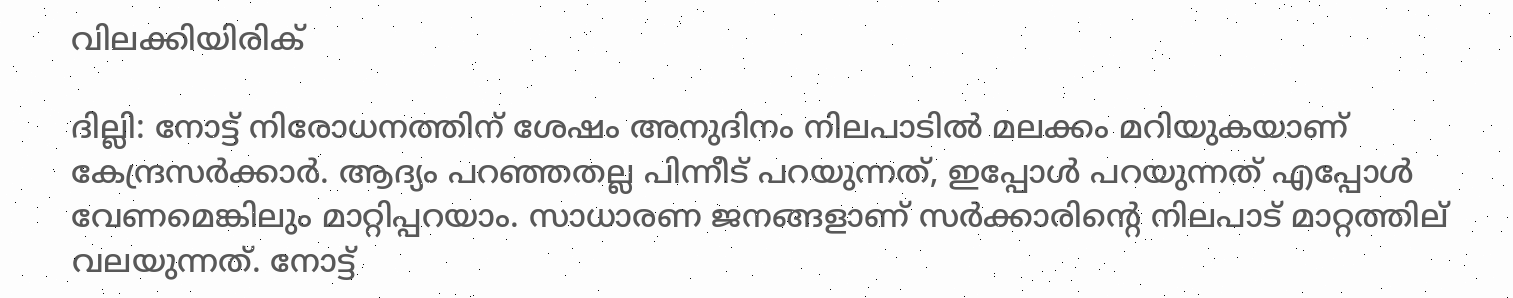വിലക്കിയിരിക്

ദില്ലി: നോട്ട് നിരോധനത്തിന് ശേഷം അനുദിനം നിലപാടില്‍ മലക്കം മറിയുകയാണ് കേന്ദ്രസര്‍ക്കാര്‍. ആദ്യം പറഞ്ഞതല്ല പിന്നീട് പറയുന്നത്, ഇപ്പോള്‍ പറയുന്നത് എപ്പോള്‍ വേണമെങ്കിലും മാറ്റിപ്പറയാം. സാധാരണ ജനങ്ങളാണ് സര്‍ക്കാരിന്റെ നിലപാട് മാറ്റത്തില് വലയുന്നത്. നോട്ട്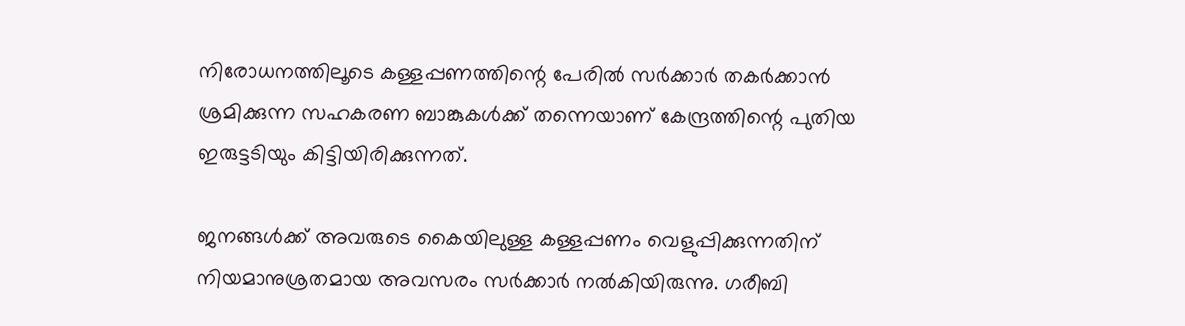നിരോധനത്തിലൂടെ കള്ളപ്പണത്തിന്റെ പേരില്‍ സര്‍ക്കാര്‍ തകര്‍ക്കാന്‍ ശ്രമിക്കുന്ന സഹകരണ ബാങ്കുകള്‍ക്ക് തന്നെയാണ് കേന്ദ്രത്തിന്റെ പുതിയ ഇരുട്ടടിയും കിട്ടിയിരിക്കുന്നത്.

ജനങ്ങള്‍ക്ക് അവരുടെ കൈയിലുള്ള കള്ളപ്പണം വെളുപ്പിക്കുന്നതിന് നിയമാനുശ്രതമായ അവസരം സര്‍ക്കാര്‍ നല്‍കിയിരുന്നു. ഗരീബി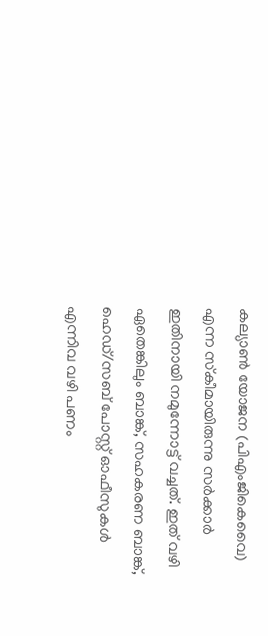കല്യാണ്‍ യോജന (പിഎംജികെവൈ) എന്ന സ്‌കീമായിരുന്നു സര്‍ക്കാര്‍ ഇതിനായി നമുന്നോട്ട് വച്ചത്. ഇത് വഴി ഏതെങ്കിലും ബാങ്ക്, സഹകരണ ബാങ്ക്, ഹെഡ്/സബ് പോസ്റ്റ് ഓഫീസുകള്‍ എന്നിവ വഴി പണം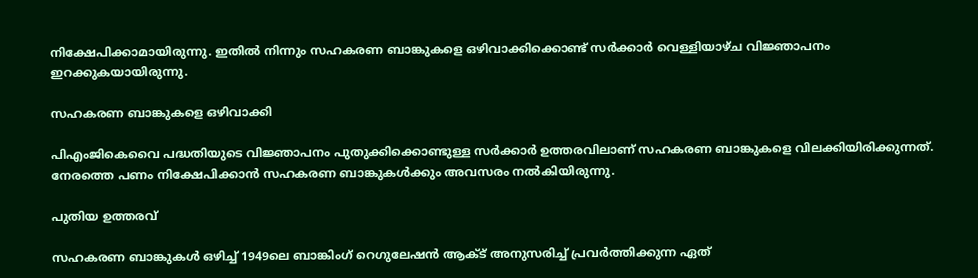നിക്ഷേപിക്കാമായിരുന്നു. ഇതില്‍ നിന്നും സഹകരണ ബാങ്കുകളെ ഒഴിവാക്കിക്കൊണ്ട് സര്‍ക്കാര്‍ വെള്ളിയാഴ്ച വിജ്ഞാപനം ഇറക്കുകയായിരുന്നു.

സഹകരണ ബാങ്കുകളെ ഒഴിവാക്കി

പിഎംജികെവൈ പദ്ധതിയുടെ വിജ്ഞാപനം പുതുക്കിക്കൊണ്ടുള്ള സര്‍ക്കാര്‍ ഉത്തരവിലാണ് സഹകരണ ബാങ്കുകളെ വിലക്കിയിരിക്കുന്നത്. നേരത്തെ പണം നിക്ഷേപിക്കാന്‍ സഹകരണ ബാങ്കുകള്‍ക്കും അവസരം നല്‍കിയിരുന്നു.

പുതിയ ഉത്തരവ്

സഹകരണ ബാങ്കുകള്‍ ഒഴിച്ച് 1949ലെ ബാങ്കിംഗ് റെഗുലേഷന്‍ ആക്ട് അനുസരിച്ച് പ്രവര്‍ത്തിക്കുന്ന ഏത്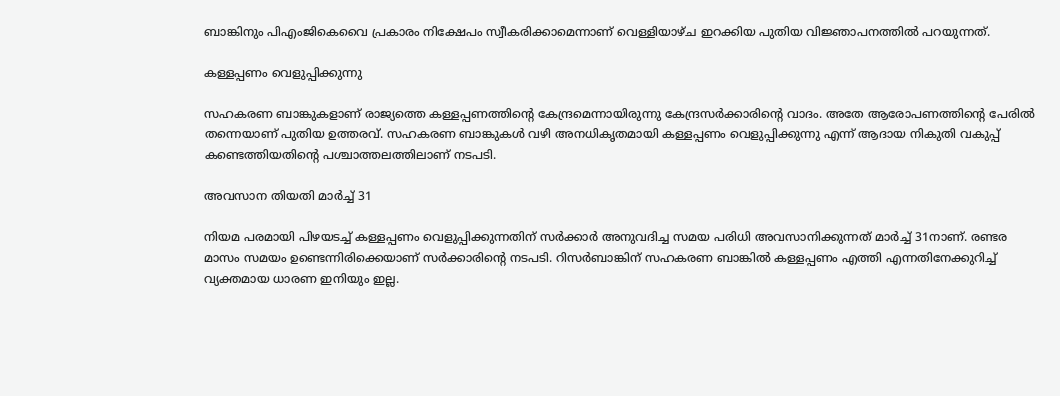ബാങ്കിനും പിഎംജികെവൈ പ്രകാരം നിക്ഷേപം സ്വീകരിക്കാമെന്നാണ് വെള്ളിയാഴ്ച ഇറക്കിയ പുതിയ വിജ്ഞാപനത്തില്‍ പറയുന്നത്.

കള്ളപ്പണം വെളുപ്പിക്കുന്നു

സഹകരണ ബാങ്കുകളാണ് രാജ്യത്തെ കള്ളപ്പണത്തിന്റെ കേന്ദ്രമെന്നായിരുന്നു കേന്ദ്രസര്‍ക്കാരിന്റെ വാദം. അതേ ആരോപണത്തിന്റെ പേരില്‍ തന്നെയാണ് പുതിയ ഉത്തരവ്. സഹകരണ ബാങ്കുകള്‍ വഴി അനധികൃതമായി കള്ളപ്പണം വെളുപ്പിക്കുന്നു എന്ന് ആദായ നികുതി വകുപ്പ് കണ്ടെത്തിയതിന്റെ പശ്ചാത്തലത്തിലാണ് നടപടി.

അവസാന തിയതി മാര്‍ച്ച് 31

നിയമ പരമായി പിഴയടച്ച് കള്ളപ്പണം വെളുപ്പിക്കുന്നതിന് സര്‍ക്കാര്‍ അനുവദിച്ച സമയ പരിധി അവസാനിക്കുന്നത് മാര്‍ച്ച് 31നാണ്. രണ്ടര മാസം സമയം ഉണ്ടെന്നിരിക്കെയാണ് സര്‍ക്കാരിന്റെ നടപടി. റിസര്‍ബാങ്കിന് സഹകരണ ബാങ്കില്‍ കള്ളപ്പണം എത്തി എന്നതിനേക്കുറിച്ച് വ്യക്തമായ ധാരണ ഇനിയും ഇല്ല.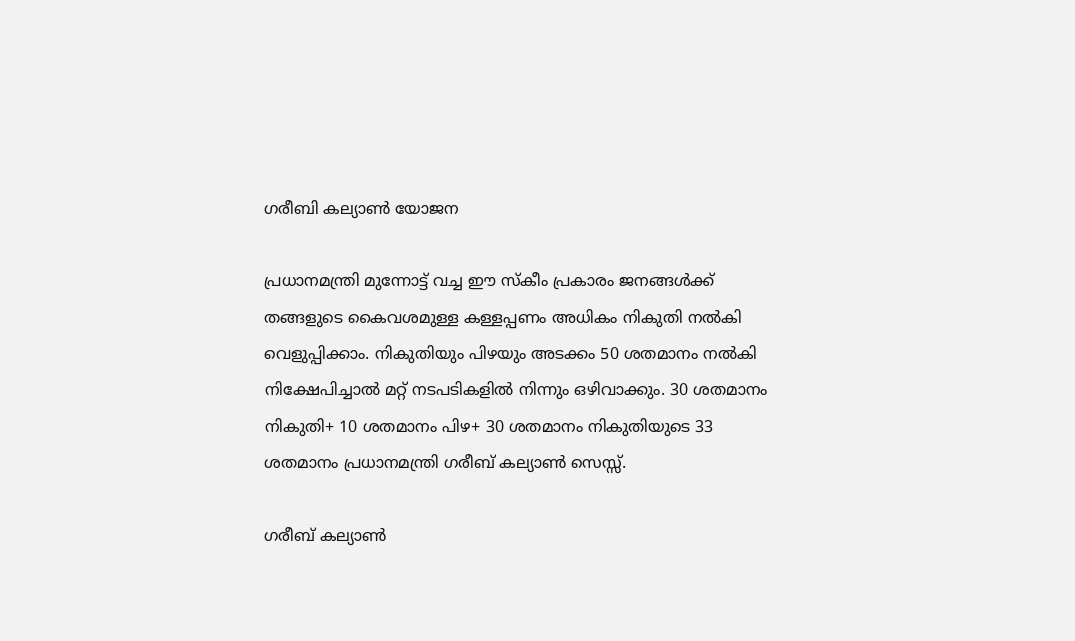ഗരീബി കല്യാണ്‍ യോജന

പ്രധാനമന്ത്രി മുന്നോട്ട് വച്ച ഈ സ്‌കീം പ്രകാരം ജനങ്ങള്‍ക്ക് തങ്ങളുടെ കൈവശമുള്ള കള്ളപ്പണം അധികം നികുതി നല്‍കി വെളുപ്പിക്കാം. നികുതിയും പിഴയും അടക്കം 50 ശതമാനം നല്‍കി നിക്ഷേപിച്ചാല്‍ മറ്റ് നടപടികളില്‍ നിന്നും ഒഴിവാക്കും. 30 ശതമാനം നികുതി+ 10 ശതമാനം പിഴ+ 30 ശതമാനം നികുതിയുടെ 33 ശതമാനം പ്രധാനമന്ത്രി ഗരീബ് കല്യാണ്‍ സെസ്സ്.

ഗരീബ് കല്യാണ്‍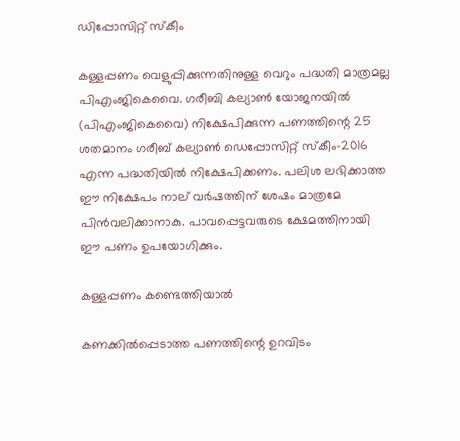ഡിപ്പോസിറ്റ് സ്‌കീം

കള്ളപ്പണം വെളുപ്പിക്കുന്നതിനുള്ള വെറും പദ്ധതി മാത്രമല്ല പിഎംജികെവൈ. ഗരീബി കല്യാണ്‍ യോജനയില്‍ (പിഎംജികെവൈ) നിക്ഷേപിക്കുന്ന പണത്തിന്റെ 25 ശതമാനം ഗരീബ് കല്യാണ്‍ ഡെപ്പോസിറ്റ് സ്‌കീം-2016 എന്ന പദ്ധതിയില്‍ നിക്ഷേപിക്കണം. പലിശ ലഭിക്കാത്ത ഈ നിക്ഷേപം നാല് വര്‍ഷത്തിന് ശേഷം മാത്രമേ പിന്‍വലിക്കാനാകു. പാവപ്പെട്ടവരുടെ ക്ഷേമത്തിനായി ഈ പണം ഉപയോഗിക്കും.

കള്ളപ്പണം കണ്ടെത്തിയാല്‍

കണക്കില്‍പ്പെടാത്ത പണത്തിന്റെ ഉറവിടം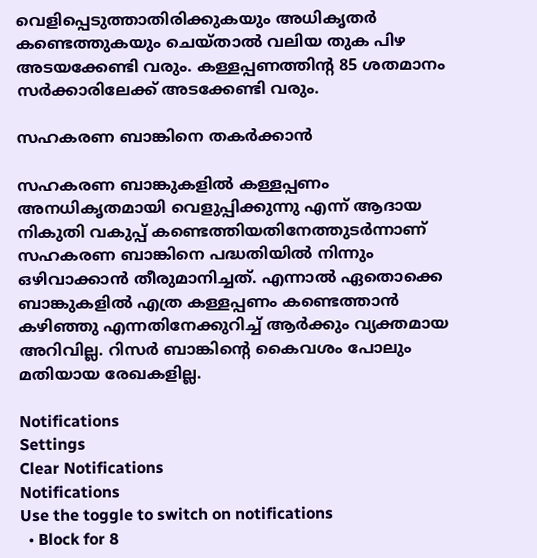വെളിപ്പെടുത്താതിരിക്കുകയും അധികൃതര്‍ കണ്ടെത്തുകയും ചെയ്താല്‍ വലിയ തുക പിഴ അടയക്കേണ്ടി വരും. കള്ളപ്പണത്തിന്റ 85 ശതമാനം സര്‍ക്കാരിലേക്ക് അടക്കേണ്ടി വരും.

സഹകരണ ബാങ്കിനെ തകര്‍ക്കാന്‍

സഹകരണ ബാങ്കുകളില്‍ കള്ളപ്പണം അനധികൃതമായി വെളുപ്പിക്കുന്നു എന്ന് ആദായ നികുതി വകുപ്പ് കണ്ടെത്തിയതിനേത്തുടര്‍ന്നാണ് സഹകരണ ബാങ്കിനെ പദ്ധതിയില്‍ നിന്നും ഒഴിവാക്കാന്‍ തീരുമാനിച്ചത്. എന്നാല്‍ ഏതൊക്കെ ബാങ്കുകളില്‍ എത്ര കള്ളപ്പണം കണ്ടെത്താന്‍ കഴിഞ്ഞു എന്നതിനേക്കുറിച്ച് ആര്‍ക്കും വ്യക്തമായ അറിവില്ല. റിസര്‍ ബാങ്കിന്റെ കൈവശം പോലും മതിയായ രേഖകളില്ല.

Notifications
Settings
Clear Notifications
Notifications
Use the toggle to switch on notifications
  • Block for 8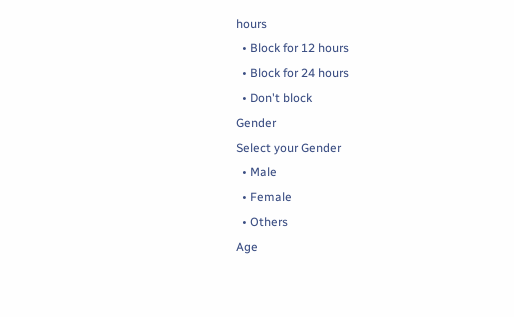hours
  • Block for 12 hours
  • Block for 24 hours
  • Don't block
Gender
Select your Gender
  • Male
  • Female
  • Others
Age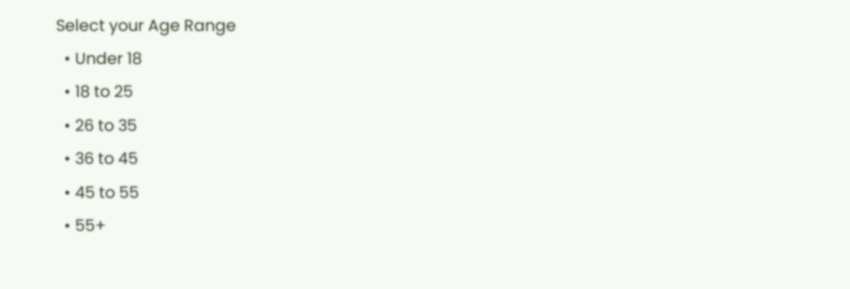Select your Age Range
  • Under 18
  • 18 to 25
  • 26 to 35
  • 36 to 45
  • 45 to 55
  • 55+